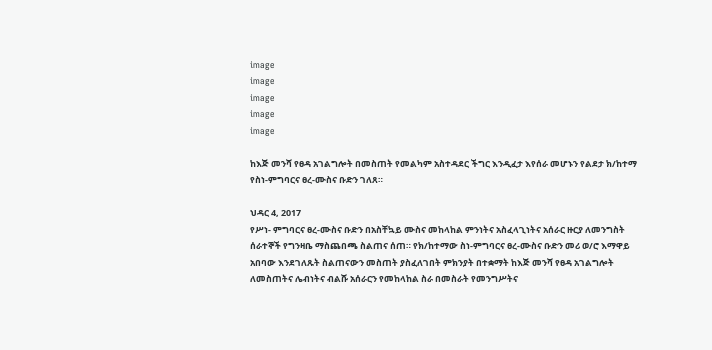image
image
image
image
image

ከእጅ መንሻ የፀዳ አገልግሎት በመስጠት የመልካም አስተዳደር ችግር እንዲፈታ እየሰራ መሆኑን የልደታ ክ/ከተማ የስነ-ምግባርና ፀረ-ሙስና ቡድን ገለጸ።

ህዳር 4, 2017
የሥነ- ምግባርና ፀረ-ሙስና ቡድን በአስቸኳይ ሙስና መከላከል ምንነትና አስፈላጊነትና አሰራር ዙርያ ለመንግስት ሰራተኞች የግንዛቤ ማስጨበጫ ስልጠና ሰጠ። የክ/ከተማው ስነ-ምግባርና ፀረ-ሙስና ቡድን መሪ ወ/ሮ እማዋይ አበባው እንደገለጹት ስልጠናውን መስጠት ያስፈለገበት ምክንያት በተቋማት ከእጅ መንሻ የፀዳ አገልግሎት ለመስጠትና ሌብነትና ብልሹ አሰራርን የመከላከል ስራ በመስራት የመንግሥትና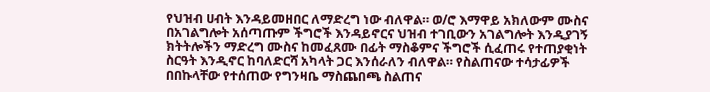የህዝብ ሀብት እንዳይመዘበር ለማድረግ ነው ብለዋል። ወ/ሮ እማዋይ አክለውም ሙስና በአገልግሎት አሰጣጡም ችግሮች እንዳይኖርና ህዝብ ተገቢውን አገልግሎት እንዲያገኝ ክትትሎችን ማድረግ ሙስና ከመፈጸሙ በፊት ማስቆምና ችግሮች ሲፈጠሩ የተጠያቂነት ስርዓት እንዲኖር ከባለድርሻ አካላት ጋር እንሰራለን ብለዋል። የስልጠናው ተሳታፊዎች በበኩላቸው የተሰጠው የግንዛቤ ማስጨበጫ ስልጠና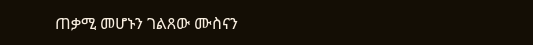ጠቃሚ መሆኑን ገልጸው ሙስናን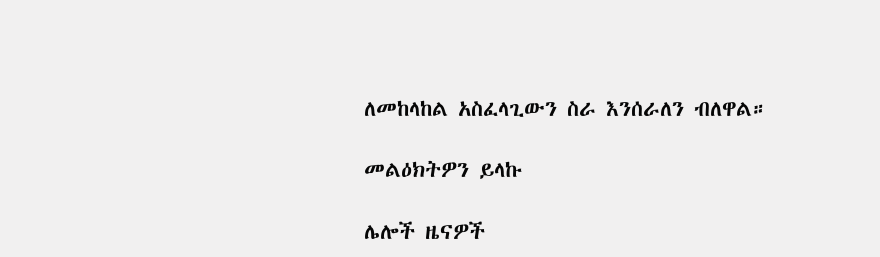ለመከላከል አስፈላጊውን ስራ እንሰራለን ብለዋል።

መልዕክትዎን ይላኩ

ሌሎች ዜናዎች